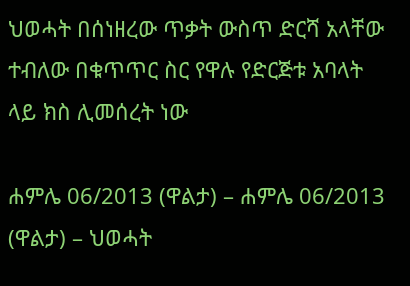ህወሓት በሰነዘረው ጥቃት ውስጥ ድርሻ አላቸው ተብለው በቁጥጥር ስር የዋሉ የድርጅቱ አባላት ላይ ክስ ሊመሰረት ነው

ሐምሌ 06/2013 (ዋልታ) – ሐምሌ 06/2013 (ዋልታ) – ህወሓት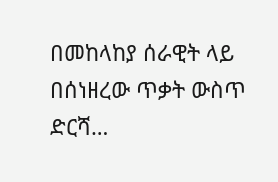በመከላከያ ሰራዊት ላይ በሰነዘረው ጥቃት ውስጥ ድርሻ…